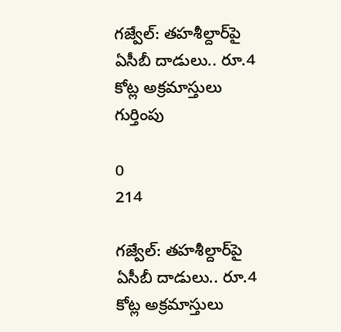గజ్వేల్: తహశీల్దార్‌పై ఏసీబీ దాడులు.. రూ.4 కోట్ల అక్రమాస్తులు గుర్తింపు

0
214

గజ్వేల్: తహశీల్దార్‌పై ఏసీబీ దాడులు.. రూ.4 కోట్ల అక్రమాస్తులు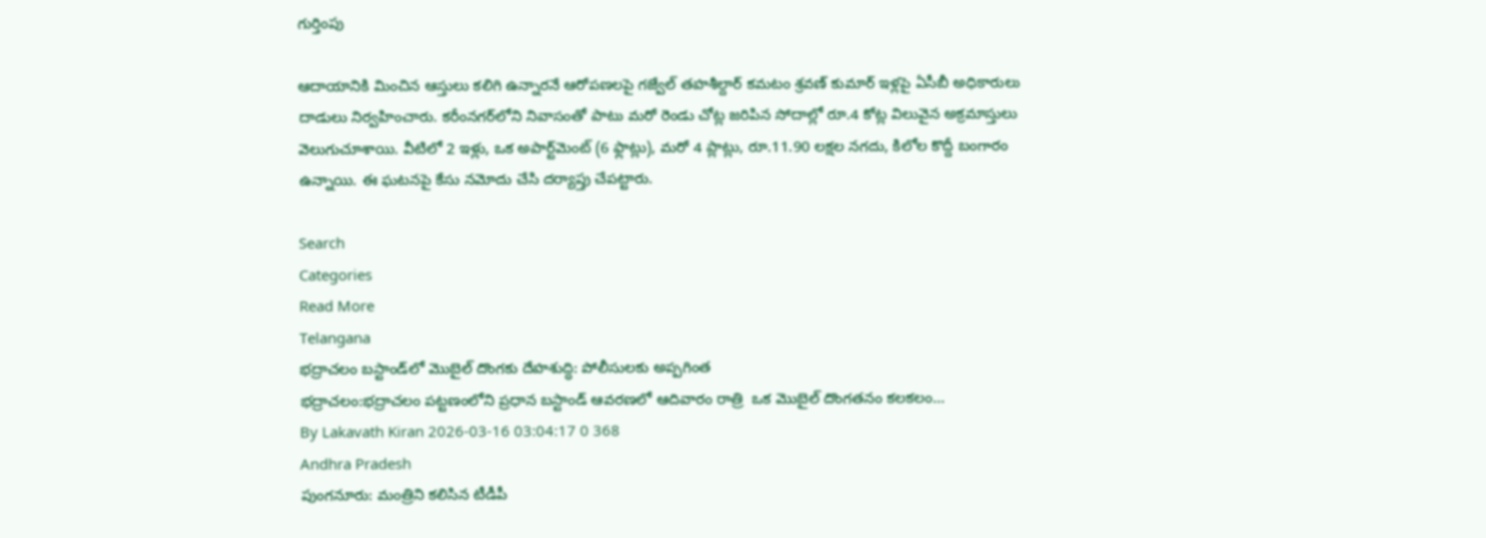గుర్తింపు

ఆదాయానికి మించిన ఆస్తులు కలిగి ఉన్నారనే ఆరోపణలపై గజ్వేల్ తహశీల్దార్ కమటం శ్రవణ్ కుమార్ ఇళ్లపై ఏసీబీ అధికారులు దాడులు నిర్వహించారు. కరీంనగర్‌లోని నివాసంతో పాటు మరో రెండు చోట్ల జరిపిన సోదాల్లో రూ.4 కోట్ల విలువైన అక్రమాస్తులు వెలుగుచూశాయి. వీటిలో 2 ఇళ్లు, ఒక అపార్ట్‌మెంట్ (6 ఫ్లాట్లు), మరో 4 ప్లాట్లు, రూ.11.90 లక్షల నగదు, కిలోల కొద్దీ బంగారం ఉన్నాయి. ఈ ఘటనపై కేసు నమోదు చేసి దర్యాప్తు చేపట్టారు.

Search
Categories
Read More
Telangana
భద్రాచలం బస్టాండ్‌లో మొబైల్ దొంగకు దేహశుద్ధి: పోలీసులకు అప్పగింత
భద్రాచలం:భద్రాచలం పట్టణంలోని ప్రధాన బస్టాండ్ ఆవరణలో ఆదివారం రాత్రి  ఒక మొబైల్ దొంగతనం కలకలం...
By Lakavath Kiran 2026-03-16 03:04:17 0 368
Andhra Pradesh
పుంగనూరు: మంత్రిని కలిసిన టీడీపీ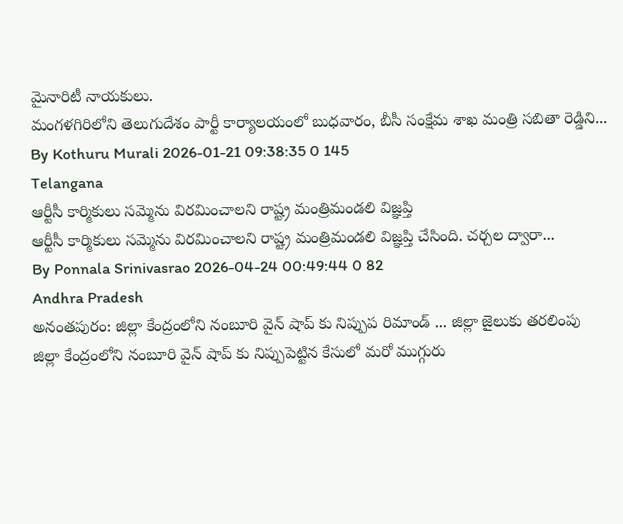మైనారిటీ నాయకులు.
మంగళగిరిలోని తెలుగుదేశం పార్టీ కార్యాలయంలో బుధవారం, బీసీ సంక్షేమ శాఖ మంత్రి సబితా రెడ్డిని...
By Kothuru Murali 2026-01-21 09:38:35 0 145
Telangana
ఆర్టీసీ కార్మికులు సమ్మెను విరమించాలని రాష్ట్ర మంత్రిమండలి విజ్ఞప్తి
ఆర్టీసీ కార్మికులు సమ్మెను విరమించాలని రాష్ట్ర మంత్రిమండలి విజ్ఞప్తి చేసింది. చర్చల ద్వారా...
By Ponnala Srinivasrao 2026-04-24 00:49:44 0 82
Andhra Pradesh
అనంతపురం: జిల్లా కేంద్రంలోని నంబూరి వైన్ షాప్ కు నిప్పుప రిమాండ్ ... జిల్లా జైలుకు తరలింపు
జిల్లా కేంద్రంలోని నంబూరి వైన్ షాప్ కు నిప్పుపెట్టిన కేసులో మరో ముగ్గురు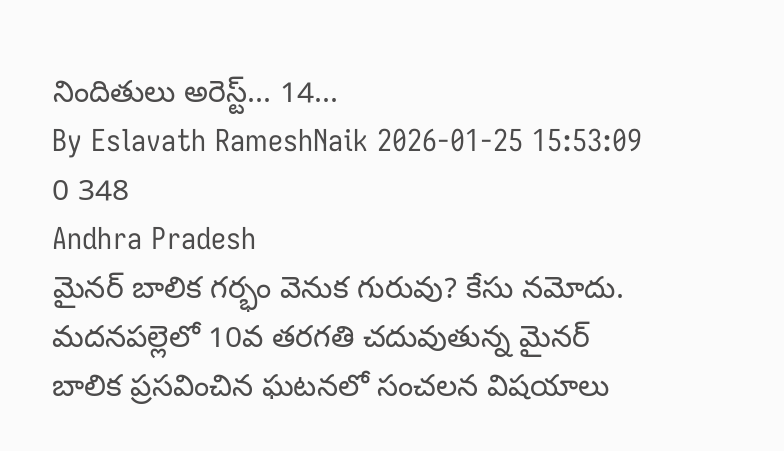నిందితులు అరెస్ట్... 14...
By Eslavath RameshNaik 2026-01-25 15:53:09 0 348
Andhra Pradesh
మైనర్ బాలిక గర్భం వెనుక గురువు? కేసు నమోదు.
మదనపల్లెలో 10వ తరగతి చదువుతున్న మైనర్ బాలిక ప్రసవించిన ఘటనలో సంచలన విషయాలు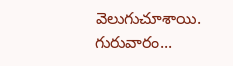వెలుగుచూశాయి. గురువారం...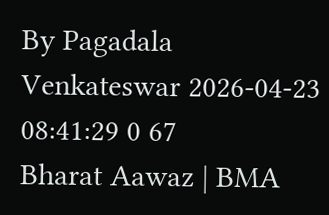By Pagadala Venkateswar 2026-04-23 08:41:29 0 67
Bharat Aawaz | BMA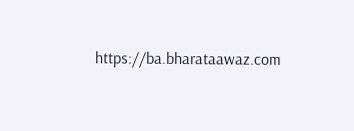https://ba.bharataawaz.com